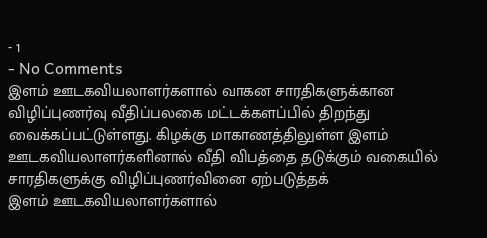- 1
- No Comments
இளம் ஊடகவியலாளர்களால் வாகன சாரதிகளுக்கான விழிப்புணர்வு வீதிப்பலகை மட்டக்களப்பில் திறந்து வைக்கப்பட்டுள்ளது. கிழக்கு மாகாணத்திலுள்ள இளம் ஊடகவியலாளர்களினால் வீதி விபத்தை தடுக்கும் வகையில் சாரதிகளுக்கு விழிப்புணர்வினை ஏற்படுத்தக்
இளம் ஊடகவியலாளர்களால்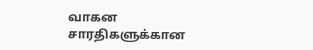வாகன சாரதிகளுக்கான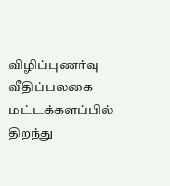விழிப்புணர்வு வீதிப்பலகை மட்டக்களப்பில் திறந்து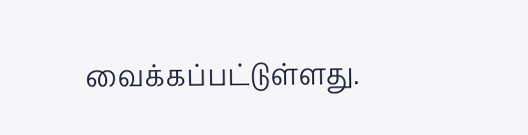வைக்கப்பட்டுள்ளது.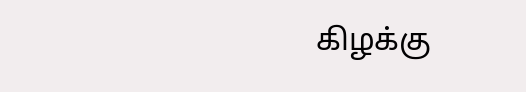கிழக்கு